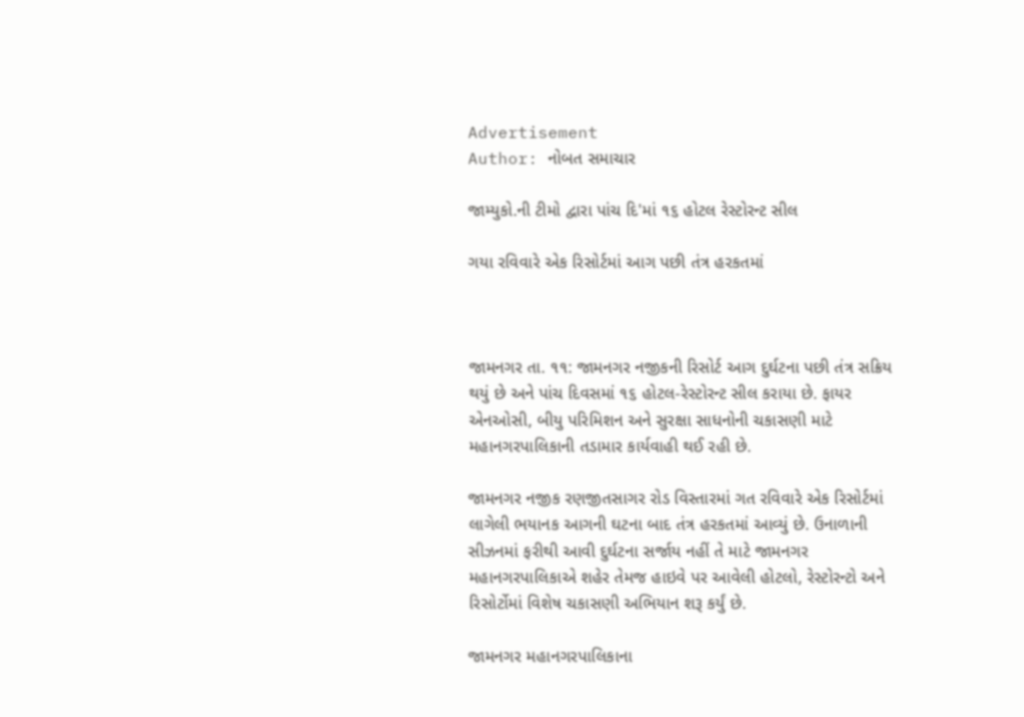Advertisement
Author: નોબત સમાચાર

જામ્યુકો.ની ટીમો દ્વારા પાંચ દિ'માં ૧૬ હોટલ રેસ્ટોરન્ટ સીલ

ગયા રવિવારે એક રિસોર્ટમાં આગ પછી તંત્ર હરકતમાં



જામનગર તા. ૧૧: જામનગર નજીકની રિસોર્ટ આગ દુર્ઘટના પછી તંત્ર સક્રિય થયું છે અને પાંચ દિવસમાં ૧૬ હોટલ-રેસ્ટોરન્ટ સીલ કરાયા છે. ફાયર એનઓસી, બીયુ પરિમિશન અને સુરક્ષા સાધનોની ચકાસણી માટે મહાનગરપાલિકાની તડામાર કાર્યવાહી થઈ રહી છે.

જામનગર નજીક રણજીતસાગર રોડ વિસ્તારમાં ગત રવિવારે એક રિસોર્ટમાં લાગેલી ભયાનક આગની ઘટના બાદ તંત્ર હરકતમાં આવ્યું છે. ઉનાળાની સીઝનમાં ફરીથી આવી દુર્ઘટના સર્જાય નહીં તે માટે જામનગર મહાનગરપાલિકાએ શહેર તેમજ હાઇવે પર આવેલી હોટલો, રેસ્ટોરન્ટો અને રિસોર્ટોમાં વિશેષ ચકાસણી અભિયાન શરૂ કર્યું છે.

જામનગર મહાનગરપાલિકાના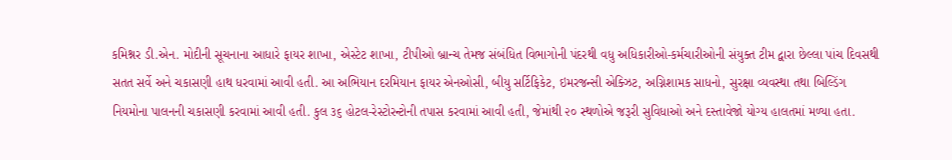કમિશ્નર ડી.એન. મોદીની સૂચનાના આધારે ફાયર શાખા, એસ્ટેટ શાખા, ટીપીઓ બ્રાન્ચ તેમજ સંબંધિત વિભાગોની પંદરથી વધુ અધિકારીઓ-કર્મચારીઓની સંયુક્ત ટીમ દ્વારા છેલ્લા પાંચ દિવસથી સતત સર્વે અને ચકાસણી હાથ ધરવામાં આવી હતી. આ અભિયાન દરમિયાન ફાયર એનઓસી, બીયુ સર્ટિફિકેટ, ઇમરજન્સી એક્ઝિટ, અગ્નિશામક સાધનો, સુરક્ષા વ્યવસ્થા તથા બિલ્ડિંગ નિયમોના પાલનની ચકાસણી કરવામાં આવી હતી. કુલ ૩૬ હોટલ-રેસ્ટોરન્ટોની તપાસ કરવામાં આવી હતી, જેમાંથી ૨૦ સ્થળોએ જરૂરી સુવિધાઓ અને દસ્તાવેજો યોગ્ય હાલતમાં મળ્યા હતા.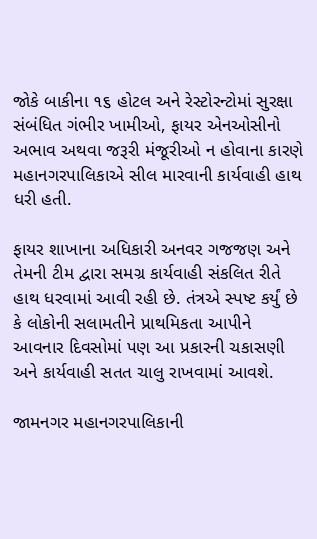જોકે બાકીના ૧૬ હોટલ અને રેસ્ટોરન્ટોમાં સુરક્ષા સંબંધિત ગંભીર ખામીઓ, ફાયર એનઓસીનો અભાવ અથવા જરૂરી મંજૂરીઓ ન હોવાના કારણે મહાનગરપાલિકાએ સીલ મારવાની કાર્યવાહી હાથ ધરી હતી.

ફાયર શાખાના અધિકારી અનવર ગજજણ અને તેમની ટીમ દ્વારા સમગ્ર કાર્યવાહી સંકલિત રીતે હાથ ધરવામાં આવી રહી છે. તંત્રએ સ્પષ્ટ કર્યું છે કે લોકોની સલામતીને પ્રાથમિકતા આપીને આવનાર દિવસોમાં પણ આ પ્રકારની ચકાસણી અને કાર્યવાહી સતત ચાલુ રાખવામાં આવશે.

જામનગર મહાનગરપાલિકાની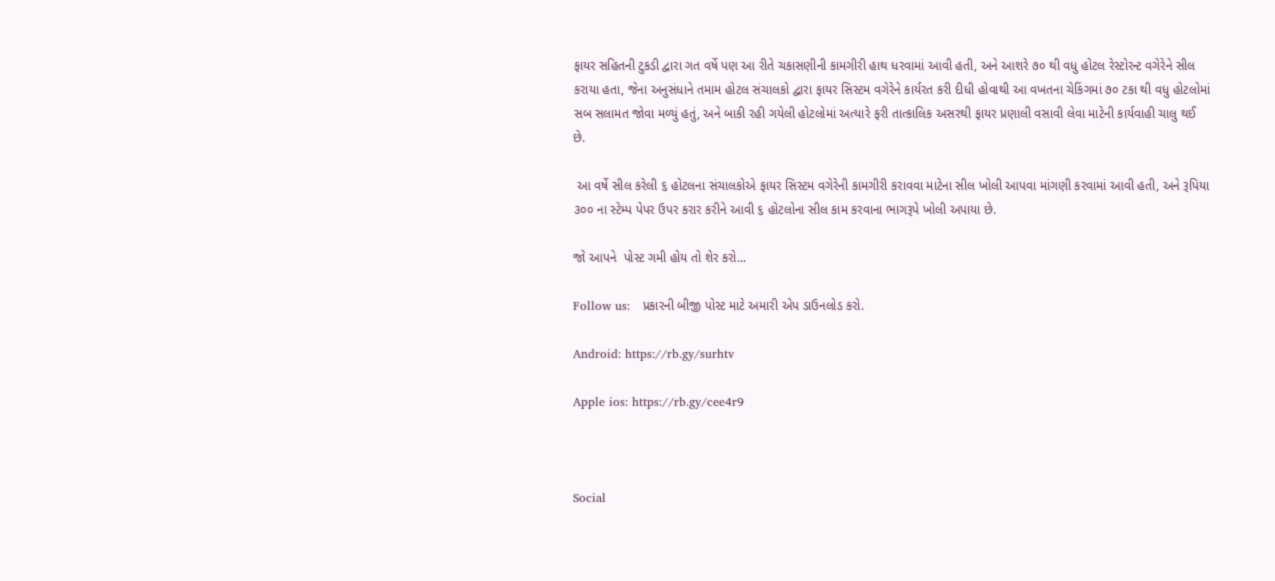ફાયર સહિતની ટુકડી દ્વારા ગત વર્ષે પણ આ રીતે ચકાસણીની કામગીરી હાથ ધરવામાં આવી હતી, અને આશરે ૭૦ થી વધુ હોટલ રેસ્ટોરન્ટ વગેરેને સીલ કરાયા હતા, જેના અનુસંધાને તમામ હોટલ સંચાલકો દ્વારા ફાયર સિસ્ટમ વગેરેને કાર્યરત કરી દીધી હોવાથી આ વખતના ચેકિંગમાં ૭૦ ટકા થી વધુ હોટલોમાં સબ સલામત જોવા મળ્યું હતું, અને બાકી રહી ગયેલી હોટલોમાં અત્યારે ફરી તાત્કાલિક અસરથી ફાયર પ્રણાલી વસાવી લેવા માટેની કાર્યવાહી ચાલુ થઈ છે.

 આ વર્ષે સીલ કરેલી ૬ હોટલના સંચાલકોએ ફાયર સિસ્ટમ વગેરેની કામગીરી કરાવવા માટેના સીલ ખોલી આપવા માંગણી કરવામાં આવી હતી, અને રૂપિયા ૩૦૦ ના સ્ટેમ્પ પેપર ઉપર કરાર કરીને આવી ૬ હોટલોના સીલ કામ કરવાના ભાગરૂપે ખોલી અપાયા છે.

જો આપને  પોસ્ટ ગમી હોય તો શેર કરો...

Follow us:   પ્રકારની બીજી પોસ્ટ માટે અમારી એપ ડાઉનલોડ કરો.

Android: https://rb.gy/surhtv

Apple ios: https://rb.gy/cee4r9



Social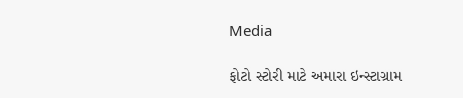Media

ફોટો સ્ટોરી માટે અમારા ઇન્સ્ટાગ્રામ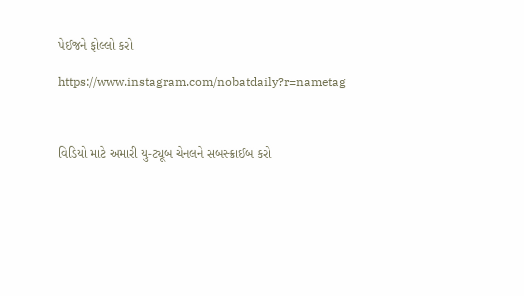પેઈજને ફોલ્લો કરો

https://www.instagram.com/nobatdaily?r=nametag



વિડિયો માટે અમારી યુ-ટ્યૂબ ચેનલને સબસ્ક્રાઈબ કરો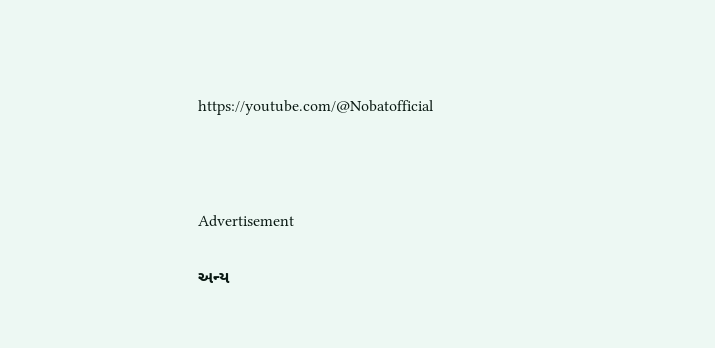https://youtube.com/@Nobatofficial



Advertisement

અન્ય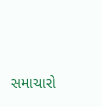સમાચારો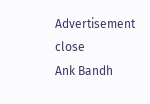Advertisement
close
Ank Bandh